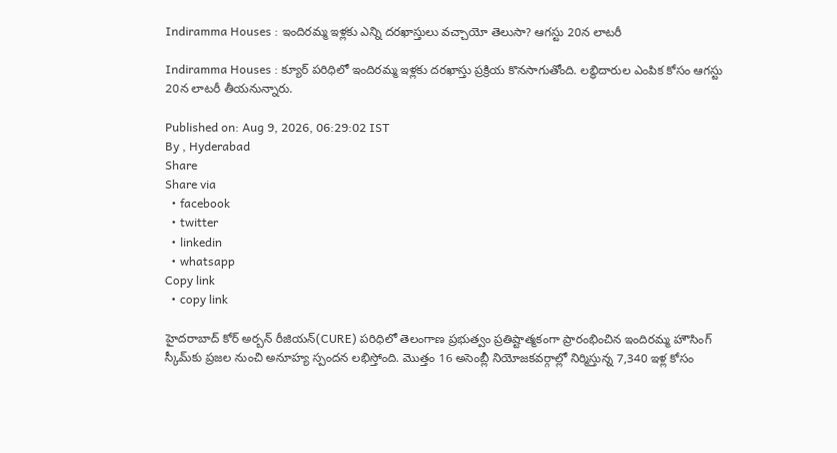Indiramma Houses : ఇందిరమ్మ ఇళ్లకు ఎన్ని దరఖాస్తులు వచ్చాయో తెలుసా? ఆగస్టు 20న లాటరీ

Indiramma Houses : క్యూర్ పరిధిలో ఇందిరమ్మ ఇళ్లకు దరఖాస్తు ప్రక్రియ కొనసాగుతోంది. లబ్ధిదారుల ఎంపిక కోసం ఆగస్టు 20న లాటరీ తీయనున్నారు.

Published on: Aug 9, 2026, 06:29:02 IST
By , Hyderabad
Share
Share via
  • facebook
  • twitter
  • linkedin
  • whatsapp
Copy link
  • copy link

హైదరాబాద్ కోర్ అర్బన్ రీజియన్(CURE) పరిధిలో తెలంగాణ ప్రభుత్వం ప్రతిష్టాత్మకంగా ప్రారంభించిన ఇందిరమ్మ హౌసింగ్ స్కీమ్‌కు ప్రజల నుంచి అనూహ్య స్పందన లభిస్తోంది. మొత్తం 16 అసెంబ్లీ నియోజకవర్గాల్లో నిర్మిస్తున్న 7,340 ఇళ్ల కోసం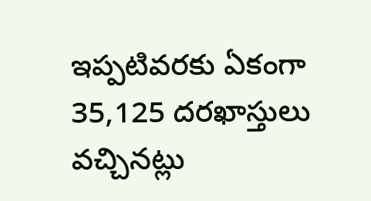ఇప్పటివరకు ఏకంగా 35,125 దరఖాస్తులు వచ్చినట్లు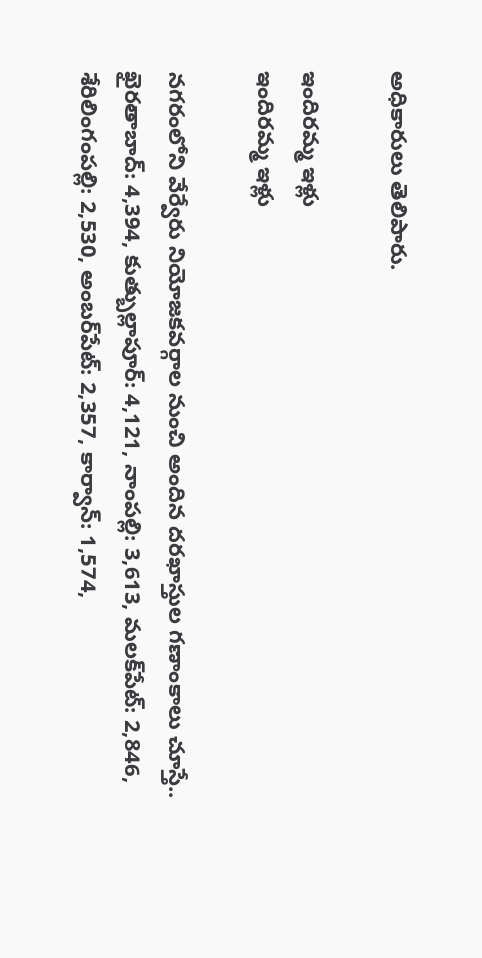అధికారులు తెలిపారు.

ఇందిరమ్మ ఇళ్లు
ఇందిరమ్మ ఇళ్లు

నగరంలోని వేర్వేరు నియోజకవర్గాల నుంచి అందిన దరఖాస్తుల గణాంకాలు చూస్తే.. ఖైరతాబాద్: 4,394, కుత్బుల్లాపూర్: 4,121, నాంపల్లి: 3,613, మలక్‌పేట్: 2,846, శేరిలింగంపల్లి: 2,530, అంబర్‌పేట్: 2,357, కార్వాన్: 1,574,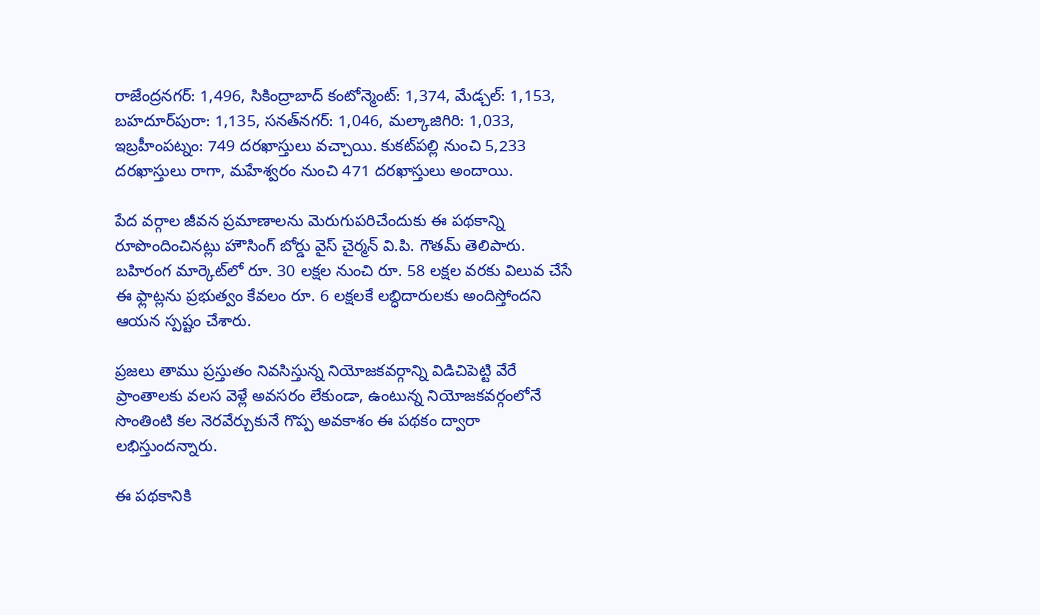రాజేంద్రనగర్: 1,496, సికింద్రాబాద్ కంటోన్మెంట్: 1,374, మేడ్చల్: 1,153, బహదూర్‌పురా: 1,135, సనత్‌నగర్: 1,046, మల్కాజిగిరి: 1,033, ఇబ్రహీంపట్నం: 749 దరఖాస్తులు వచ్చాయి. కుకట్‌పల్లి నుంచి 5,233 దరఖాస్తులు రాగా, మహేశ్వరం నుంచి 471 దరఖాస్తులు అందాయి.

పేద వర్గాల జీవన ప్రమాణాలను మెరుగుపరిచేందుకు ఈ పథకాన్ని రూపొందించినట్లు హౌసింగ్ బోర్డు వైస్ చైర్మన్ వి.పి. గౌతమ్ తెలిపారు. బహిరంగ మార్కెట్‌లో రూ. 30 లక్షల నుంచి రూ. 58 లక్షల వరకు విలువ చేసే ఈ ఫ్లాట్లను ప్రభుత్వం కేవలం రూ. 6 లక్షలకే లబ్ధిదారులకు అందిస్తోందని ఆయన స్పష్టం చేశారు.

ప్రజలు తాము ప్రస్తుతం నివసిస్తున్న నియోజకవర్గాన్ని విడిచిపెట్టి వేరే ప్రాంతాలకు వలస వెళ్లే అవసరం లేకుండా, ఉంటున్న నియోజకవర్గంలోనే సొంతింటి కల నెరవేర్చుకునే గొప్ప అవకాశం ఈ పథకం ద్వారా లభిస్తుందన్నారు.

ఈ పథకానికి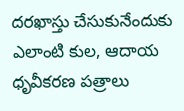దరఖాస్తు చేసుకునేందుకు ఎలాంటి కుల, ఆదాయ ధృవీకరణ పత్రాలు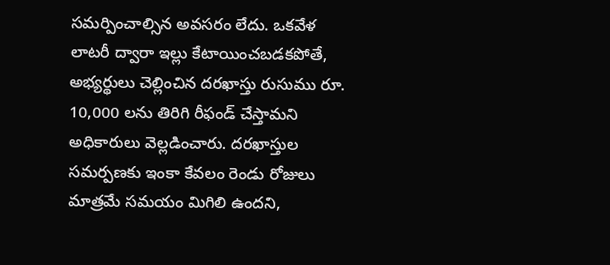సమర్పించాల్సిన అవసరం లేదు. ఒకవేళ లాటరీ ద్వారా ఇల్లు కేటాయించబడకపోతే, అభ్యర్థులు చెల్లించిన దరఖాస్తు రుసుము రూ. 10,000 లను తిరిగి రీఫండ్ చేస్తామని అధికారులు వెల్లడించారు. దరఖాస్తుల సమర్పణకు ఇంకా కేవలం రెండు రోజులు మాత్రమే సమయం మిగిలి ఉందని,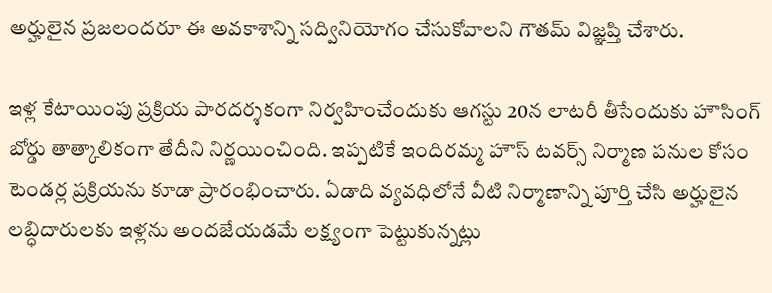అర్హులైన ప్రజలందరూ ఈ అవకాశాన్ని సద్వినియోగం చేసుకోవాలని గౌతమ్ విజ్ఞప్తి చేశారు.

ఇళ్ల కేటాయింపు ప్రక్రియ పారదర్శకంగా నిర్వహించేందుకు ఆగస్టు 20న లాటరీ తీసేందుకు హౌసింగ్ బోర్డు తాత్కాలికంగా తేదీని నిర్ణయించింది. ఇప్పటికే ఇందిరమ్మ హౌస్ టవర్స్ నిర్మాణ పనుల కోసం టెండర్ల ప్రక్రియను కూడా ప్రారంభించారు. ఏడాది వ్యవధిలోనే వీటి నిర్మాణాన్ని పూర్తి చేసి అర్హులైన లబ్ధిదారులకు ఇళ్లను అందజేయడమే లక్ష్యంగా పెట్టుకున్నట్లు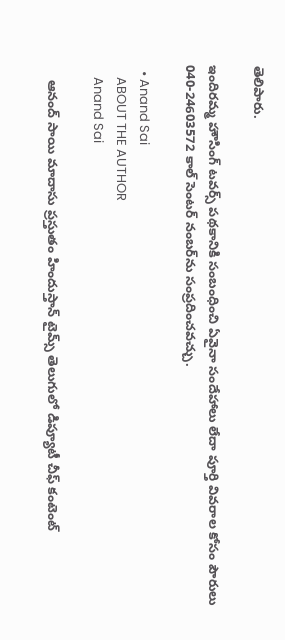తెలిపారు.

ఇందిరమ్మ హౌసింగ్ టవర్స్ పథకానికి సంబంధించి ఏవైనా సందేహాలు లేదా పూర్తి వివరాల కోసం పౌరులు 040-24603572 కాల్ సెంటర్ నంబర్‌ను సంప్రదించవచ్చు.

  • Anand Sai
    ABOUT THE AUTHOR
    Anand Sai

    ఆనంద్ సాయి మాదాసు ప్రస్తుతం హిందుస్తాన్ టైమ్స్ తెలుగులో డిప్యూటీ చీఫ్ కంటెంట్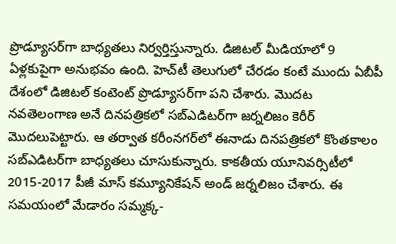ప్రొడ్యూసర్‌గా బాధ్యతలు నిర్వర్తిస్తున్నారు. డిజిటల్ మీడియాలో 9 ఏళ్లకుపైగా అనుభవం ఉంది. హెచ్‌టీ తెలుగులో చేరడం కంటే ముందు ఏబీపీ దేశంలో డిజిటల్ కంటెంట్ ప్రొడ్యూసర్‌గా పని చేశారు. మెుదట నవతెలంగాణ అనే దినపత్రికలో సబ్ఎడిటర్‌గా జర్నలిజం కెరీర్ మెుదలుపెట్టారు. ఆ తర్వాత కరీంనగర్‌లో ఈనాడు దినపత్రికలో కొంతకాలం సబ్‌ఎడిటర్‌గా బాధ్యతలు చూసుకున్నారు. కాకతీయ యూనివర్సిటీలో 2015-2017 పీజీ మాస్ కమ్యూనికేషన్ అండ్ జర్నలిజం చేశారు. ఈ సమయంలో మేడారం సమ్మక్క-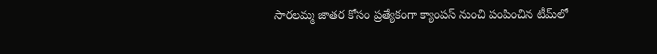సారలమ్మ జాతర కోసం ప్రత్యేకంగా క్యాంపస్ నుంచి పంపించిన టీమ్‌లో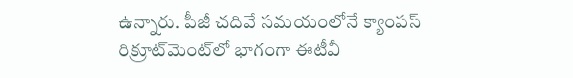ఉన్నారు. పీజీ చదివే సమయంలోనే క్యాంపస్ రిక్రూట్‌మెంట్‌లో భాగంగా ఈటీవీ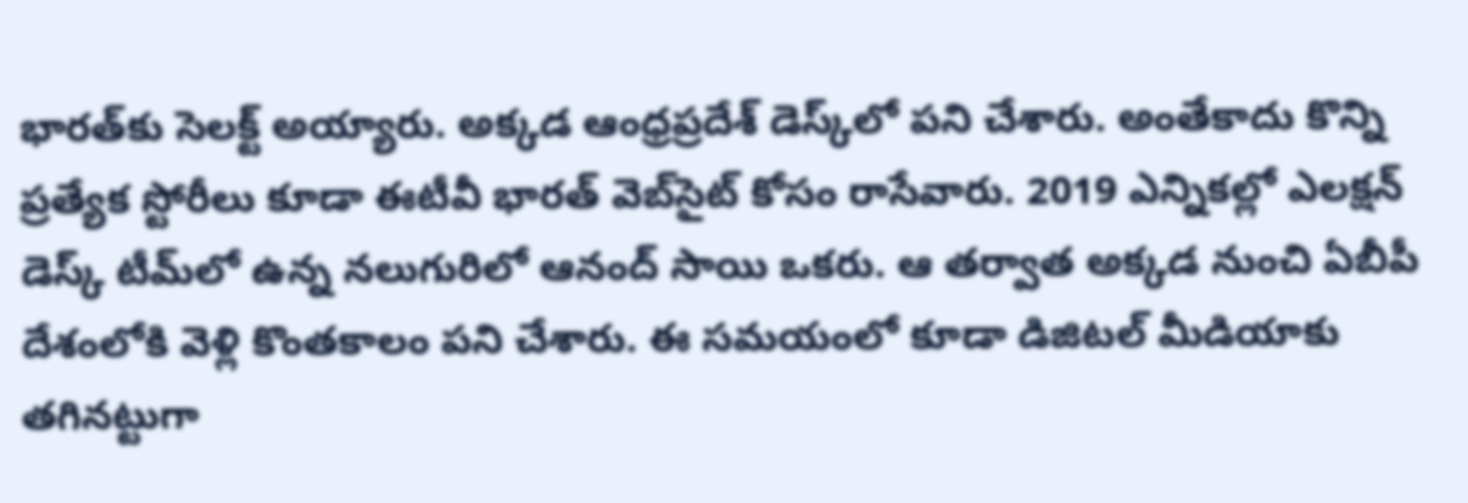భారత్‌కు సెలక్ట్ అయ్యారు. అక్కడ ఆంధ్రప్రదేశ్‌ డెస్క్‌లో పని చేశారు. అంతేకాదు కొన్ని ప్రత్యేక స్టోరీలు కూడా ఈటీవీ భారత్ వెబ్‌సైట్ కోసం రాసేవారు. 2019 ఎన్నికల్లో ఎలక్షన్ డెస్క్‌ టీమ్‌లో ఉన్న నలుగురిలో ఆనంద్ సాయి ఒకరు. ఆ తర్వాత అక్కడ నుంచి ఏబీపీ దేశంలోకి వెళ్లి కొంతకాలం పని చేశారు. ఈ సమయంలో కూడా డిజిటల్ మీడియాకు తగినట్టుగా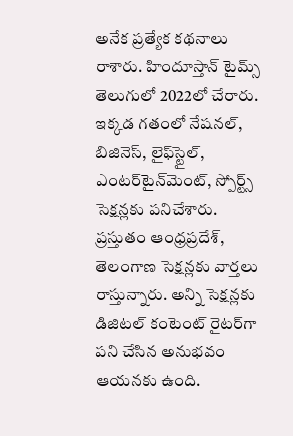అనేక ప్రత్యేక కథనాలు రాశారు. హిందూస్తాన్ టైమ్స్‌ తెలుగులో 2022లో చేరారు. ఇక్కడ గతంలో నేషనల్, బిజినెస్, లైఫ్‌స్టైల్, ఎంటర్‌టైన్‌మెంట్‌, స్పోర్ట్స్‌ సెక్షన్లకు పనిచేశారు. ప్రస్తుతం ఆంధ్రప్రదేశ్, తెలంగాణ సెక్షన్లకు వార్తలు రాస్తున్నారు. అన్ని సెక్షన్లకు డిజిటల్ కంటెంట్ రైటర్‌గా పని చేసిన అనుభవం ఆయనకు ఉంది.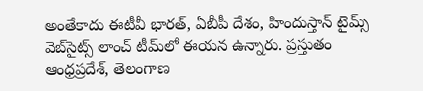అంతేకాదు ఈటీవీ భారత్, ఏబీపీ దేశం, హిందుస్తాన్ టైమ్స్ వెబ్‌సైట్స్ లాంచ్ టీమ్‌లో ఈయన ఉన్నారు. ప్రస్తుతం ఆంధ్రప్రదేశ్, తెలంగాణ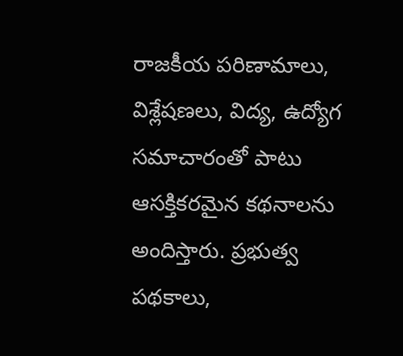రాజకీయ పరిణామాలు, విశ్లేషణలు, విద్య, ఉద్యోగ సమాచారంతో పాటు ఆసక్తికరమైన కథనాలను అందిస్తారు. ప్రభుత్వ పథకాలు,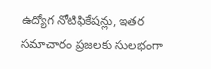ఉద్యోగ నోటిఫికేషన్లు, ఇతర సమాచారం ప్రజలకు సులభంగా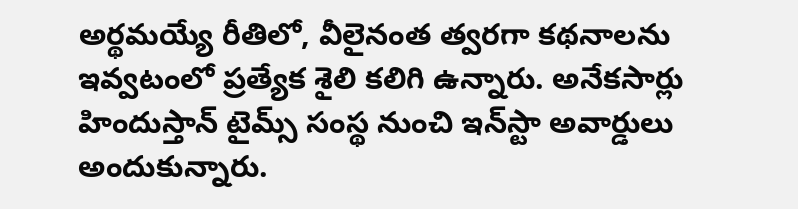అర్థమయ్యే రీతిలో, వీలైనంత త్వరగా కథనాలను ఇవ్వటంలో ప్రత్యేక శైలి కలిగి ఉన్నారు. అనేకసార్లు హిందుస్తాన్ టైమ్స్ సంస్థ నుంచి ఇన్‌స్టా అవార్డులు అందుకున్నారు.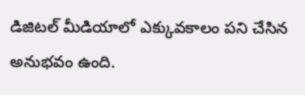డిజిటల్ మీడియాలో ఎక్కువకాలం పని చేసిన అనుభవం ఉంది.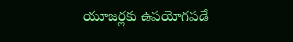యూజర్లకు ఉపయోగపడే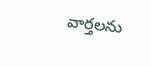వార్తలను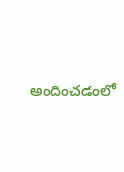అందించడంలో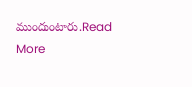ముందుంటారు.Read More